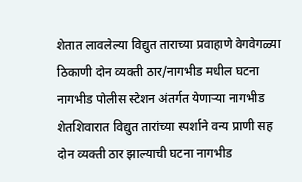शेतात लावलेल्या विद्युत ताराच्या प्रवाहाणे वेगवेगळ्या ठिकाणी दोन व्यक्ती ठार/नागभीड मधील घटना
नागभीड पोलीस स्टेशन अंतर्गत येणाऱ्या नागभीड शेतशिवारात विद्युत तारांच्या स्पर्शाने वन्य प्राणी सह दोन व्यक्ती ठार झाल्याची घटना नागभीड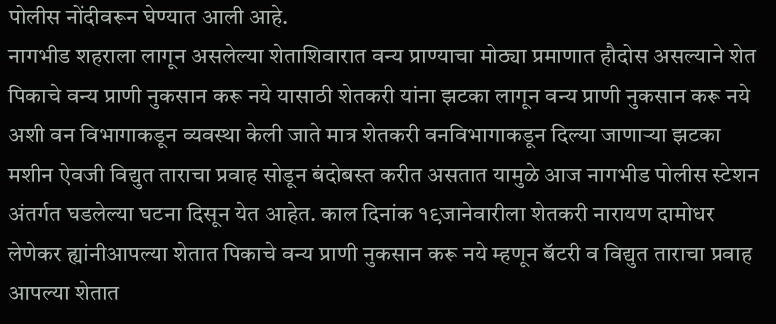पोलीस नोंदीवरून घेण्यात आली आहे.
नागभीड शहराला लागून असलेल्या शेताशिवारात वन्य प्राण्याचा मोठ्या प्रमाणात हौदोस असल्याने शेत पिकाचे वन्य प्राणी नुकसान करू नये यासाठी शेतकरी यांना झटका लागून वन्य प्राणी नुकसान करू नये अशी वन विभागाकडून व्यवस्था केली जाते मात्र शेतकरी वनविभागाकडून दिल्या जाणाऱ्या झटका मशीन ऐवजी विद्युत ताराचा प्रवाह सोडून बंदोबस्त करीत असतात यामुळे आज नागभीड पोलीस स्टेशन अंतर्गत घडलेल्या घटना दिसून येत आहेत. काल दिनांक १९जानेवारीला शेतकरी नारायण दामोधर लेणेकर ह्यांनीआपल्या शेतात पिकाचे वन्य प्राणी नुकसान करू नये म्हणून बॅटरी व विद्युत ताराचा प्रवाह आपल्या शेतात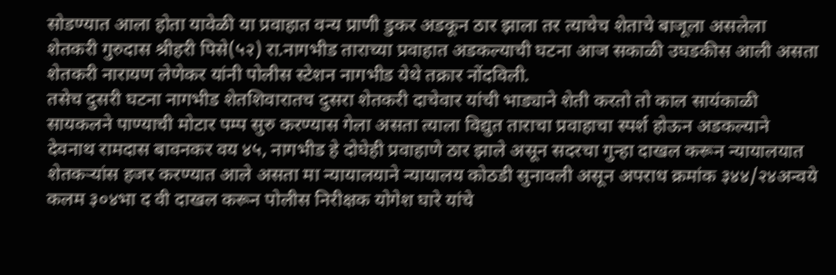सोडण्यात आला होता यावेळी या प्रवाहात वन्य प्राणी डुकर अडकून ठार झाला तर त्याचेच शेताचे बाजूला असलेला शेतकरी गुरुदास श्रीहरी पिसे(५२) रा.नागभीड ताराच्या प्रवाहात अडकल्याची घटना आज सकाळी उघडकीस आली असता शेतकरी नारायण लेणेकर यांनी पोलीस स्टेशन नागभीड येथे तक्रार नोंदविली.
तसेच दुसरी घटना नागभीड शेतशिवारातच दुसरा शेतकरी दाचेवार यांची भाड्याने शेती करतो तो काल सायंकाळी सायकलने पाण्याची मोटार पम्प सुरु करण्यास गेला असता त्याला विद्युत ताराचा प्रवाहाचा स्पर्श होऊन अडकल्याने देवनाथ रामदास बावनकर वय ४५, नागभीड हे दोघेही प्रवाहाणे ठार झाले असून सदरचा गुन्हा दाखल करून न्यायालयात शेतकऱ्यांस हजर करण्यात आले असता मा न्यायालयाने न्यायालय कोठडी सुनावली असून अपराध क्रमांक ३४४/२४अन्वये कलम ३०४भा द वी दाखल करून पोलीस निरीक्षक योगेश घारे यांचे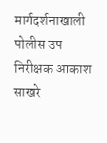मार्गदर्शनाखाली पोलीस उप निरीक्षक आकाश साखरे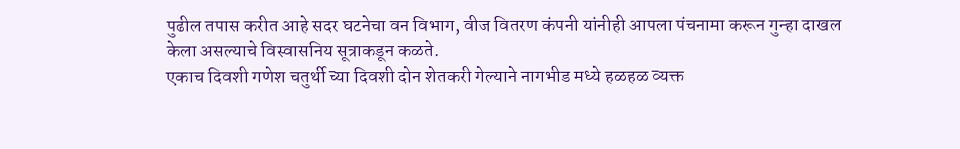पुढील तपास करीत आहे सदर घटनेचा वन विभाग, वीज वितरण कंपनी यांनीही आपला पंचनामा करून गुन्हा दाखल केला असल्याचे विस्वासनिय सूत्राकडून कळते.
एकाच दिवशी गणेश चतुर्थी च्या दिवशी दोन शेतकरी गेल्याने नागभीड मध्ये हळहळ व्यक्त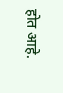होत आहे.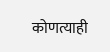कोणत्याही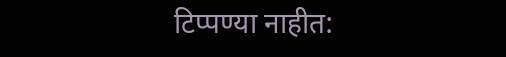टिप्पण्या नाहीत: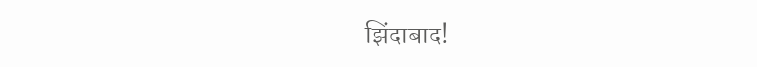झिंदाबाद!